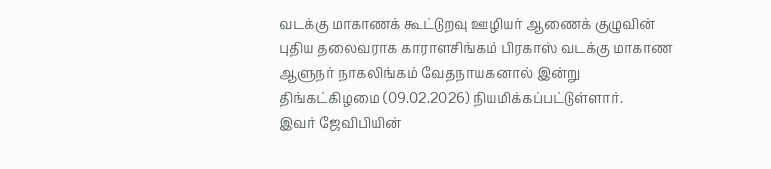வடக்கு மாகாணக் கூட்டுறவு ஊழியர் ஆணைக் குழுவின் புதிய தலைவராக காராளசிங்கம் பிரகாஸ் வடக்கு மாகாண ஆளுநர் நாகலிங்கம் வேதநாயகனால் இன்று திங்கட்கிழமை (09.02.2026) நியமிக்கப்பட்டுள்ளார்.
இவர் ஜேவிபியின்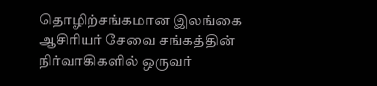தொழிற்சங்கமான இலங்கை ஆசிரியர் சேவை சங்கத்தின் நிர்வாகிகளில் ஒருவர்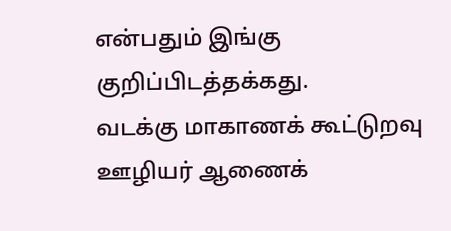என்பதும் இங்கு குறிப்பிடத்தக்கது.
வடக்கு மாகாணக் கூட்டுறவு ஊழியர் ஆணைக்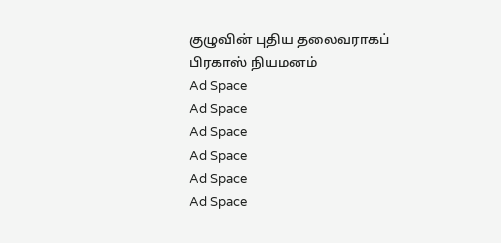குழுவின் புதிய தலைவராகப் பிரகாஸ் நியமனம்
Ad Space
Ad Space
Ad Space
Ad Space
Ad Space
Ad Space